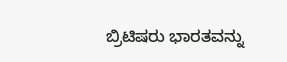ಬ್ರಿಟಿಷರು ಭಾರತವನ್ನು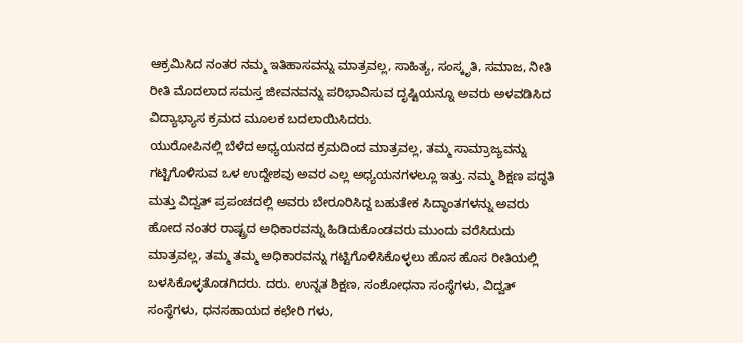ಆಕ್ರಮಿಸಿದ ನಂತರ ನಮ್ಮ ಇತಿಹಾಸವನ್ನು ಮಾತ್ರವಲ್ಲ, ಸಾಹಿತ್ಯ, ಸಂಸ್ಕೃತಿ, ಸಮಾಜ, ನೀತಿ ರೀತಿ ಮೊದಲಾದ ಸಮಸ್ತ ಜೀವನವನ್ನು ಪರಿಭಾವಿಸುವ ದೃಷ್ಟಿಯನ್ನೂ ಅವರು ಅಳವಡಿಸಿದ ವಿದ್ಯಾಭ್ಯಾಸ ಕ್ರಮದ ಮೂಲಕ ಬದಲಾಯಿಸಿದರು.
ಯುರೋಪಿನಲ್ಲಿ ಬೆಳೆದ ಅಧ್ಯಯನದ ಕ್ರಮದಿಂದ ಮಾತ್ರವಲ್ಲ, ತಮ್ಮ ಸಾಮ್ರಾಜ್ಯವನ್ನು ಗಟ್ಟಿಗೊಳಿಸುವ ಒಳ ಉದ್ದೇಶವು ಅವರ ಎಲ್ಲ ಅಧ್ಯಯನಗಳಲ್ಲೂ ಇತ್ತು. ನಮ್ಮ ಶಿಕ್ಷಣ ಪದ್ಧತಿ ಮತ್ತು ವಿದ್ವತ್ ಪ್ರಪಂಚದಲ್ಲಿ ಅವರು ಬೇರೂರಿಸಿದ್ದ ಬಹುತೇಕ ಸಿದ್ಧಾಂತಗಳನ್ನು ಅವರು ಹೋದ ನಂತರ ರಾಷ್ಟ್ರದ ಅಧಿಕಾರವನ್ನು ಹಿಡಿದುಕೊಂಡವರು ಮುಂದು ವರೆಸಿದುದು ಮಾತ್ರವಲ್ಲ, ತಮ್ಮ ತಮ್ಮ ಅಧಿಕಾರವನ್ನು ಗಟ್ಟಿಗೊಳಿಸಿಕೊಳ್ಳಲು ಹೊಸ ಹೊಸ ರೀತಿಯಲ್ಲಿ ಬಳಸಿಕೊಳ್ಳತೊಡಗಿದರು. ದರು. ಉನ್ನತ ಶಿಕ್ಷಣ, ಸಂಶೋಧನಾ ಸಂಸ್ಥೆಗಳು, ವಿದ್ವತ್ ಸಂಸ್ಥೆಗಳು, ಧನಸಹಾಯದ ಕಛೇರಿ ಗಳು,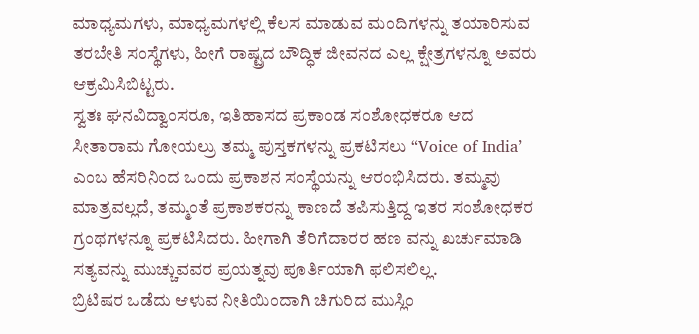ಮಾಧ್ಯಮಗಳು, ಮಾಧ್ಯಮಗಳಲ್ಲಿ ಕೆಲಸ ಮಾಡುವ ಮಂದಿಗಳನ್ನು ತಯಾರಿಸುವ ತರಬೇತಿ ಸಂಸ್ಥೆಗಳು, ಹೀಗೆ ರಾಷ್ಟ್ರದ ಬೌದ್ಧಿಕ ಜೀವನದ ಎಲ್ಲ ಕ್ಷೇತ್ರಗಳನ್ನೂ ಅವರು ಆಕ್ರಮಿಸಿಬಿಟ್ಟರು.
ಸ್ವತಃ ಘನವಿದ್ವಾಂಸರೂ, ಇತಿಹಾಸದ ಪ್ರಕಾಂಡ ಸಂಶೋಧಕರೂ ಆದ ಸೀತಾರಾಮ ಗೋಯಲ್ರು ತಮ್ಮ ಪುಸ್ತಕಗಳನ್ನು ಪ್ರಕಟಿಸಲು “Voice of India’ ಎಂಬ ಹೆಸರಿನಿಂದ ಒಂದು ಪ್ರಕಾಶನ ಸಂಸ್ಥೆಯನ್ನು ಆರಂಭಿಸಿದರು. ತಮ್ಮವು ಮಾತ್ರವಲ್ಲದೆ, ತಮ್ಮಂತೆ ಪ್ರಕಾಶಕರನ್ನು ಕಾಣದೆ ತಪಿಸುತ್ತಿದ್ದ ಇತರ ಸಂಶೋಧಕರ ಗ್ರಂಥಗಳನ್ನೂ ಪ್ರಕಟಿಸಿದರು. ಹೀಗಾಗಿ ತೆರಿಗೆದಾರರ ಹಣ ವನ್ನು ಖರ್ಚುಮಾಡಿ ಸತ್ಯವನ್ನು ಮುಚ್ಚುವವರ ಪ್ರಯತ್ನವು ಪೂರ್ತಿಯಾಗಿ ಫಲಿಸಲಿಲ್ಲ.
ಬ್ರಿಟಿಷರ ಒಡೆದು ಆಳುವ ನೀತಿಯಿಂದಾಗಿ ಚಿಗುರಿದ ಮುಸ್ಲಿಂ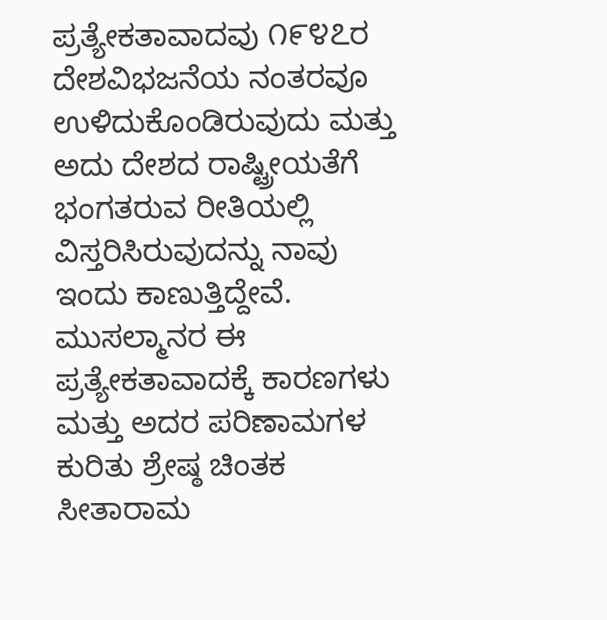ಪ್ರತ್ಯೇಕತಾವಾದವು ೧೯೪೭ರ ದೇಶವಿಭಜನೆಯ ನಂತರವೂ ಉಳಿದುಕೊಂಡಿರುವುದು ಮತ್ತು ಅದು ದೇಶದ ರಾಷ್ಟ್ರೀಯತೆಗೆ ಭಂಗತರುವ ರೀತಿಯಲ್ಲಿ ವಿಸ್ತರಿಸಿರುವುದನ್ನು ನಾವು ಇಂದು ಕಾಣುತ್ತಿದ್ದೇವೆ. ಮುಸಲ್ಮಾನರ ಈ ಪ್ರತ್ಯೇಕತಾವಾದಕ್ಕೆ ಕಾರಣಗಳು ಮತ್ತು ಅದರ ಪರಿಣಾಮಗಳ ಕುರಿತು ಶ್ರೇಷ್ಠ ಚಿಂತಕ ಸೀತಾರಾಮ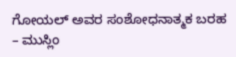ಗೋಯಲ್ ಅವರ ಸಂಶೋಧನಾತ್ಮಕ ಬರಹ – ಮುಸ್ಲಿಂ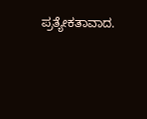ಪ್ರತ್ಯೇಕತಾವಾದ.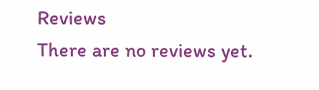Reviews
There are no reviews yet.